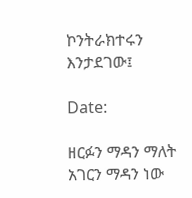ኮንትራክተሩን እንታደገው፤

Date:

ዘርፉን ማዳን ማለት አገርን ማዳን ነው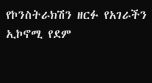የኮንስትራክሽን ዘርፉ የአገራችን ኢኮኖሚ የደም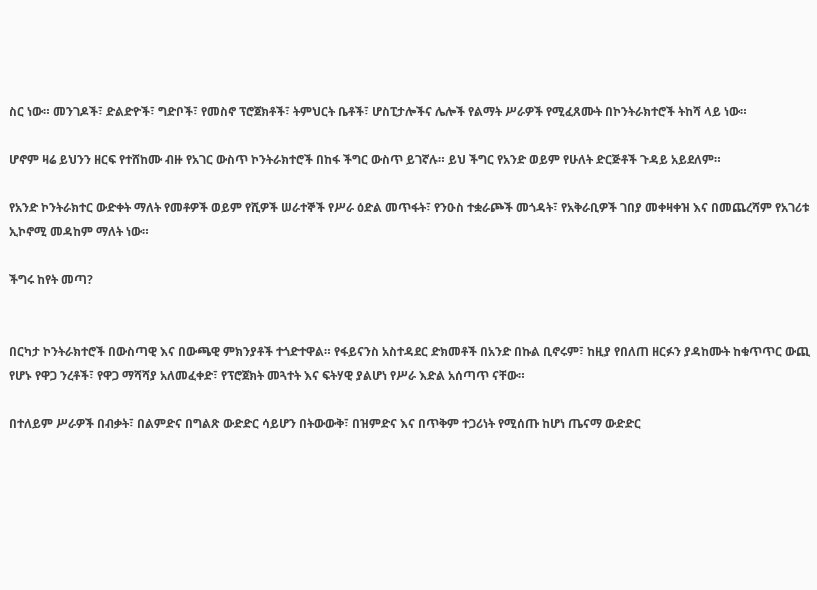ስር ነው። መንገዶች፣ ድልድዮች፣ ግድቦች፣ የመስኖ ፕሮጀክቶች፣ ትምህርት ቤቶች፣ ሆስፒታሎችና ሌሎች የልማት ሥራዎች የሚፈጸሙት በኮንትራክተሮች ትከሻ ላይ ነው።

ሆኖም ዛሬ ይህንን ዘርፍ የተሸከሙ ብዙ የአገር ውስጥ ኮንትራክተሮች በከፋ ችግር ውስጥ ይገኛሉ። ይህ ችግር የአንድ ወይም የሁለት ድርጅቶች ጉዳይ አይደለም።

የአንድ ኮንትራክተር ውድቀት ማለት የመቶዎች ወይም የሺዎች ሠራተኞች የሥራ ዕድል መጥፋት፣ የንዑስ ተቋራጮች መጎዳት፣ የአቅራቢዎች ገበያ መቀዛቀዝ እና በመጨረሻም የአገሪቱ ኢኮኖሚ መዳከም ማለት ነው።

ችግሩ ከየት መጣ?


በርካታ ኮንትራክተሮች በውስጣዊ እና በውጫዊ ምክንያቶች ተጎድተዋል። የፋይናንስ አስተዳደር ድክመቶች በአንድ በኩል ቢኖሩም፣ ከዚያ የበለጠ ዘርፉን ያዳከሙት ከቁጥጥር ውጪ የሆኑ የዋጋ ንረቶች፣ የዋጋ ማሻሻያ አለመፈቀድ፣ የፕሮጀክት መጓተት እና ፍትሃዊ ያልሆነ የሥራ እድል አሰጣጥ ናቸው።

በተለይም ሥራዎች በብቃት፣ በልምድና በግልጽ ውድድር ሳይሆን በትውውቅ፣ በዝምድና እና በጥቅም ተጋሪነት የሚሰጡ ከሆነ ጤናማ ውድድር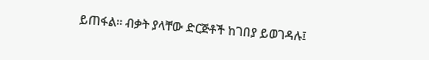ይጠፋል። ብቃት ያላቸው ድርጅቶች ከገበያ ይወገዳሉ፤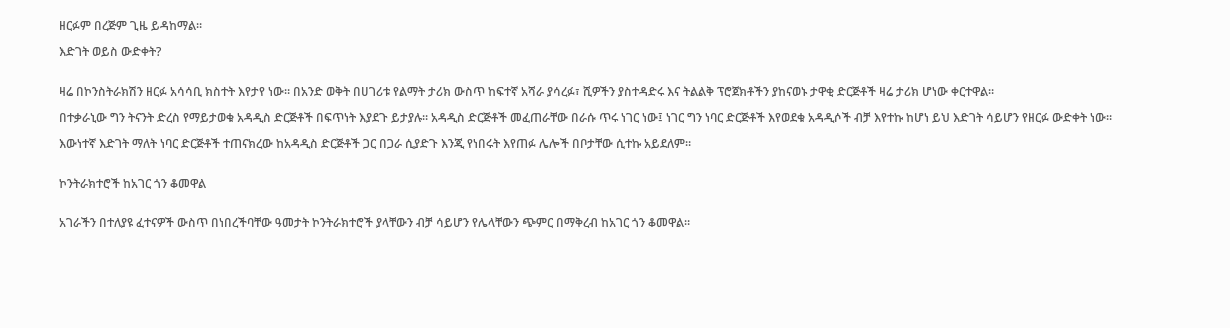ዘርፉም በረጅም ጊዜ ይዳከማል።

እድገት ወይስ ውድቀት?


ዛሬ በኮንስትራክሽን ዘርፉ አሳሳቢ ክስተት እየታየ ነው። በአንድ ወቅት በሀገሪቱ የልማት ታሪክ ውስጥ ከፍተኛ አሻራ ያሳረፉ፣ ሺዎችን ያስተዳድሩ እና ትልልቅ ፕሮጀክቶችን ያከናወኑ ታዋቂ ድርጅቶች ዛሬ ታሪክ ሆነው ቀርተዋል።

በተቃራኒው ግን ትናንት ድረስ የማይታወቁ አዳዲስ ድርጅቶች በፍጥነት እያደጉ ይታያሉ። አዳዲስ ድርጅቶች መፈጠራቸው በራሱ ጥሩ ነገር ነው፤ ነገር ግን ነባር ድርጅቶች እየወደቁ አዳዲሶች ብቻ እየተኩ ከሆነ ይህ እድገት ሳይሆን የዘርፉ ውድቀት ነው።

እውነተኛ እድገት ማለት ነባር ድርጅቶች ተጠናክረው ከአዳዲስ ድርጅቶች ጋር በጋራ ሲያድጉ እንጂ የነበሩት እየጠፉ ሌሎች በቦታቸው ሲተኩ አይደለም።


ኮንትራክተሮች ከአገር ጎን ቆመዋል


አገራችን በተለያዩ ፈተናዎች ውስጥ በነበረችባቸው ዓመታት ኮንትራክተሮች ያላቸውን ብቻ ሳይሆን የሌላቸውን ጭምር በማቅረብ ከአገር ጎን ቆመዋል።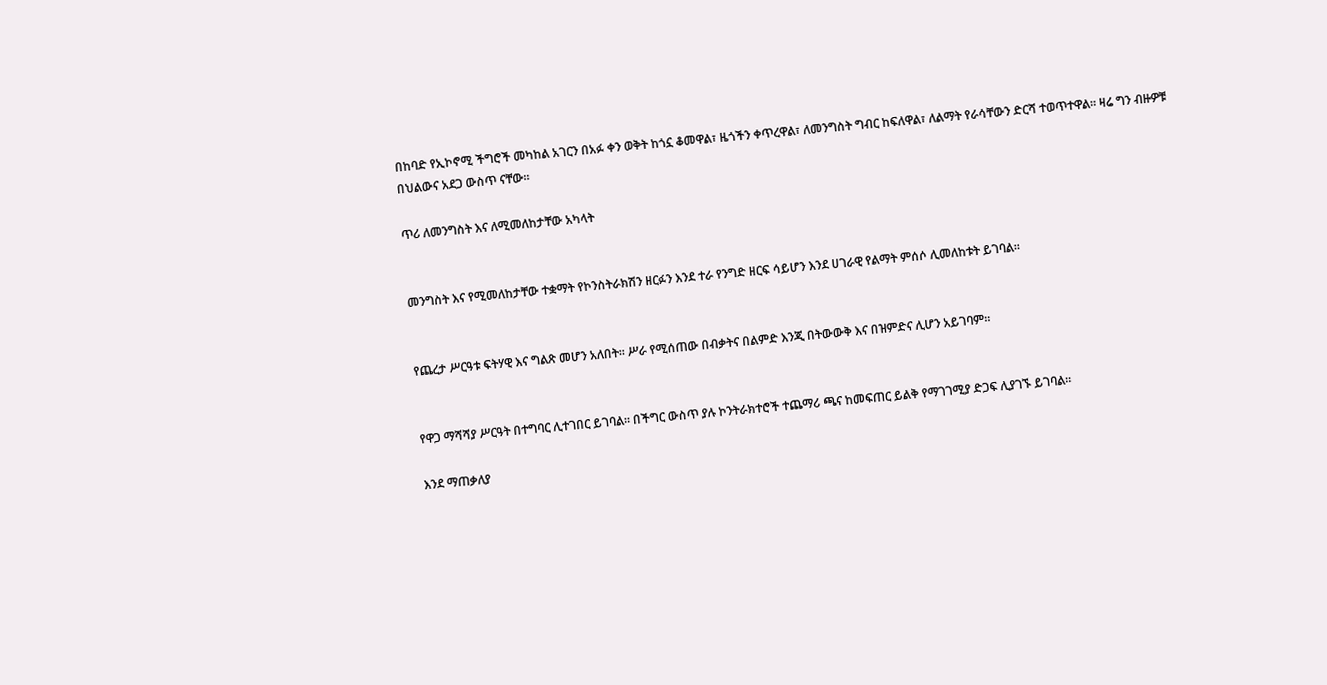በከባድ የኢኮኖሚ ችግሮች መካከል አገርን በአፉ ቀን ወቅት ከጎኗ ቆመዋል፣ ዜጎችን ቀጥረዋል፣ ለመንግስት ግብር ከፍለዋል፣ ለልማት የራሳቸውን ድርሻ ተወጥተዋል። ዛሬ ግን ብዙዎቹ በህልውና አደጋ ውስጥ ናቸው።

ጥሪ ለመንግስት እና ለሚመለከታቸው አካላት


መንግስት እና የሚመለከታቸው ተቋማት የኮንስትራክሽን ዘርፉን እንደ ተራ የንግድ ዘርፍ ሳይሆን እንደ ሀገራዊ የልማት ምሰሶ ሊመለከቱት ይገባል።


የጨረታ ሥርዓቱ ፍትሃዊ እና ግልጽ መሆን አለበት። ሥራ የሚሰጠው በብቃትና በልምድ እንጂ በትውውቅ እና በዝምድና ሊሆን አይገባም።


የዋጋ ማሻሻያ ሥርዓት በተግባር ሊተገበር ይገባል። በችግር ውስጥ ያሉ ኮንትራክተሮች ተጨማሪ ጫና ከመፍጠር ይልቅ የማገገሚያ ድጋፍ ሊያገኙ ይገባል።

እንደ ማጠቃለያ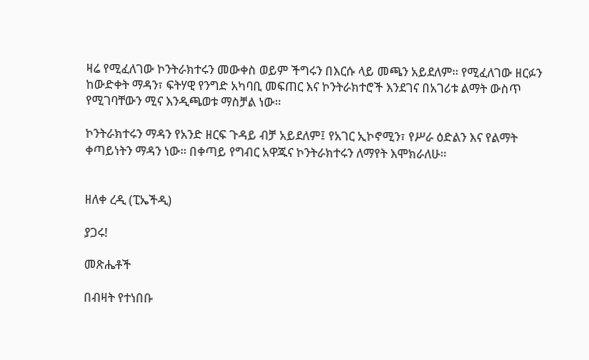ዛሬ የሚፈለገው ኮንትራክተሩን መውቀስ ወይም ችግሩን በእርሱ ላይ መጫን አይደለም። የሚፈለገው ዘርፉን ከውድቀት ማዳን፣ ፍትሃዊ የንግድ አካባቢ መፍጠር እና ኮንትራክተሮች እንደገና በአገሪቱ ልማት ውስጥ የሚገባቸውን ሚና እንዲጫወቱ ማስቻል ነው።

ኮንትራክተሩን ማዳን የአንድ ዘርፍ ጉዳይ ብቻ አይደለም፤ የአገር ኢኮኖሚን፣ የሥራ ዕድልን እና የልማት ቀጣይነትን ማዳን ነው። በቀጣይ የግብር አዋጁና ኮንትራክተሩን ለማየት እሞክራለሁ።


ዘለቀ ረዲ (ፒኤችዲ)

ያጋሩ!

መጽሔቶች

በብዛት የተነበቡ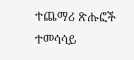ተጨማሪ ጽሑፎች
ተመሳሳይ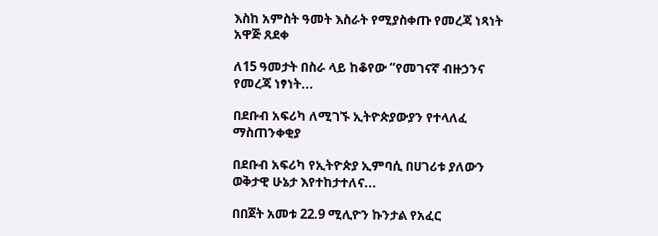እስከ አምስት ዓመት እስራት የሚያስቀጡ የመረጃ ነጻነት አዋጅ ጸደቀ

ለ15 ዓመታት በስራ ላይ ከቆየው “የመገናኛ ብዙኃንና የመረጃ ነፃነት...

በደቡብ አፍሪካ ለሚገኙ ኢትዮጵያውያን የተላለፈ ማስጠንቀቂያ

በደቡብ አፍሪካ የኢትዮጵያ ኢምባሲ በሀገሪቱ ያለውን ወቅታዊ ሁኔታ እየተከታተለና...

በበጀት አመቱ 22.9 ሚሊዮን ኩንታል የአፈር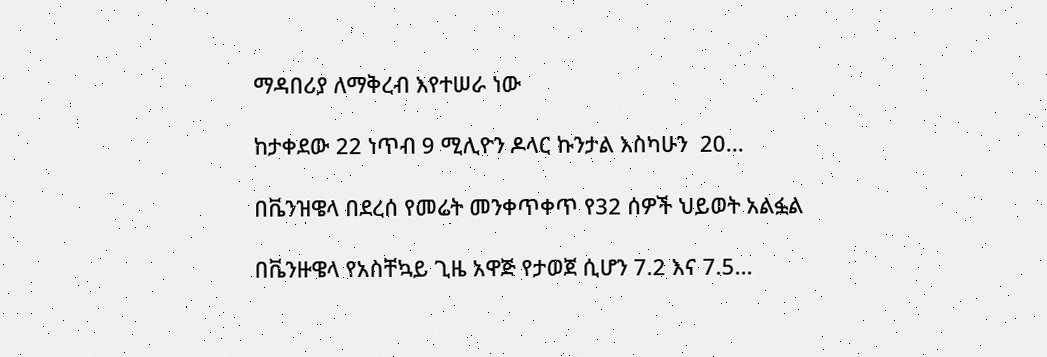ማዳበሪያ ለማቅረብ እየተሠራ ነው

ከታቀደው 22 ነጥብ 9 ሚሊዮን ዶላር ኩንታል እስካሁን  20...

በቬንዝዌላ በደረሰ የመሬት መንቀጥቀጥ የ32 ሰዎች ህይወት አልፏል

በቬንዙዌላ የአስቸኳይ ጊዜ አዋጅ የታወጀ ሲሆን 7.2 እና 7.5...